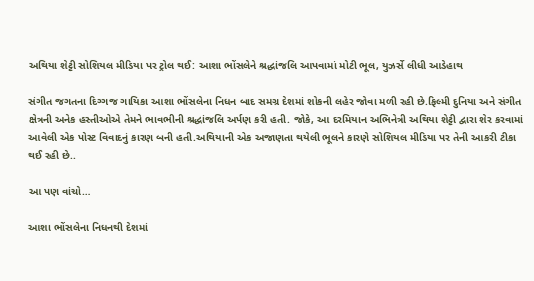અથિયા શેટ્ટી સોશિયલ મીડિયા પર ટ્રોલ થઈ: આશા ભોંસલેને શ્રદ્ધાંજલિ આપવામાં મોટી ભૂલ, યુઝર્સે લીધી આડેહાથ

સંગીત જગતના દિગ્ગજ ગાયિકા આશા ભોંસલેના નિધન બાદ સમગ્ર દેશમાં શોકની લહેર જોવા મળી રહી છે.ફિલ્મી દુનિયા અને સંગીત ક્ષેત્રની અનેક હસ્તીઓએ તેમને ભાવભીની શ્રદ્ધાંજલિ અર્પણ કરી હતી. જોકે, આ દરમિયાન અભિનેત્રી અથિયા શેટ્ટી દ્વારા શેર કરવામાં આવેલી એક પોસ્ટ વિવાદનું કારણ બની હતી.અથિયાની એક અજાણતા થયેલી ભૂલને કારણે સોશિયલ મીડિયા પર તેની આકરી ટીકા થઈ રહી છે..

આ પણ વાંચો…

આશા ભોંસલેના નિધનથી દેશમાં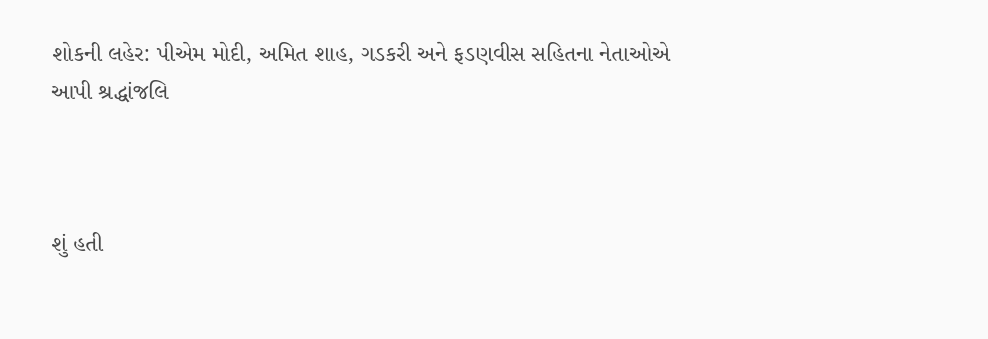શોકની લહેર: પીએમ મોદી, અમિત શાહ, ગડકરી અને ફડણવીસ સહિતના નેતાઓએ આપી શ્રદ્ધાંજલિ



શું હતી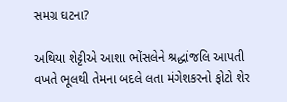સમગ્ર ઘટના?

અથિયા શેટ્ટીએ આશા ભોંસલેને શ્રદ્ધાંજલિ આપતી વખતે ભૂલથી તેમના બદલે લતા મંગેશકરનો ફોટો શેર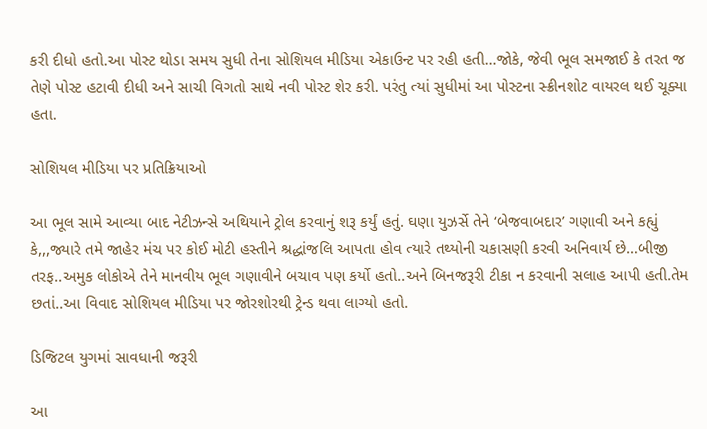કરી દીધો હતો.આ પોસ્ટ થોડા સમય સુધી તેના સોશિયલ મીડિયા એકાઉન્ટ પર રહી હતી…જોકે, જેવી ભૂલ સમજાઈ કે તરત જ તેણે પોસ્ટ હટાવી દીધી અને સાચી વિગતો સાથે નવી પોસ્ટ શેર કરી. પરંતુ ત્યાં સુધીમાં આ પોસ્ટના સ્ક્રીનશોટ વાયરલ થઈ ચૂક્યા હતા.

સોશિયલ મીડિયા પર પ્રતિક્રિયાઓ

આ ભૂલ સામે આવ્યા બાદ નેટીઝન્સે અથિયાને ટ્રોલ કરવાનું શરૂ કર્યું હતું. ઘણા યુઝર્સે તેને ‘બેજવાબદાર’ ગણાવી અને કહ્યું કે,,,જ્યારે તમે જાહેર મંચ પર કોઈ મોટી હસ્તીને શ્રદ્ધાંજલિ આપતા હોવ ત્યારે તથ્યોની ચકાસણી કરવી અનિવાર્ય છે…બીજી તરફ..અમુક લોકોએ તેને માનવીય ભૂલ ગણાવીને બચાવ પણ કર્યો હતો..અને બિનજરૂરી ટીકા ન કરવાની સલાહ આપી હતી.તેમ છતાં..આ વિવાદ સોશિયલ મીડિયા પર જોરશોરથી ટ્રેન્ડ થવા લાગ્યો હતો.

ડિજિટલ યુગમાં સાવધાની જરૂરી

આ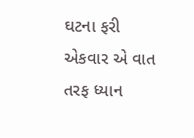ઘટના ફરી એકવાર એ વાત તરફ ધ્યાન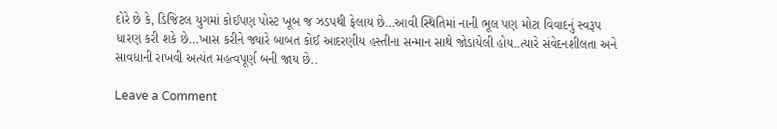દોરે છે કે, ડિજિટલ યુગમાં કોઈપણ પોસ્ટ ખૂબ જ ઝડપથી ફેલાય છે…આવી સ્થિતિમાં નાની ભૂલ પણ મોટા વિવાદનું સ્વરૂપ ધારણ કરી શકે છે…ખાસ કરીને જ્યારે બાબત કોઈ આદરણીય હસ્તીના સન્માન સાથે જોડાયેલી હોય..ત્યારે સંવેદનશીલતા અને સાવધાની રાખવી અત્યંત મહત્વપૂર્ણ બની જાય છે..

Leave a Comment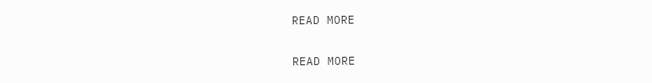READ MORE

READ MORE